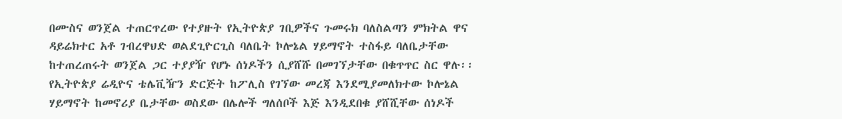በሙስና ወንጀል ተጠርጥረው የተያዙት የኢትዮጵያ ገቢዎችና ጉመሩክ ባለስልጣን ምክትል ዋና ዳይሬክተር አቶ ገብረዋህድ ወልደጊዮርጊስ ባለቤት ኮሎኔል ሃይማኖት ተስፋይ ባለቤታቸው ከተጠረጠሩት ወንጀል ጋር ተያያዥ የሆኑ ሰነዶችን ሲያሸሹ በመገኘታቸው በቁጥጥር ስር ዋሉ፡፡
የኢትዮጵያ ሬዲዮና ቴሌቪዥን ድርጅት ከፖሊስ የገኘው መረጃ እንደሚያመለክተው ኮሎኔል ሃይማኖት ከመኖሪያ ቤታቸው ወስደው በሌሎች ግለሰቦች እጅ እንዲደበቁ ያሸሺቸው ሰነዶች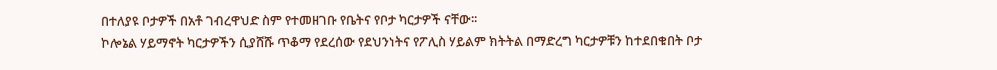በተለያዩ ቦታዎች በአቶ ገብረዋህድ ስም የተመዘገቡ የቤትና የቦታ ካርታዎች ናቸው፡፡
ኮሎኔል ሃይማኖት ካርታዎችን ሲያሸሹ ጥቆማ የደረሰው የደህንነትና የፖሊስ ሃይልም ክትትል በማድረግ ካርታዎቹን ከተደበቁበት ቦታ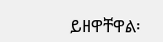ይዘዋቸዋል፡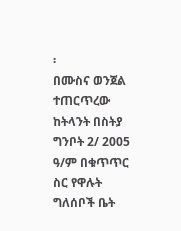፡
በሙስና ወንጀል ተጠርጥረው ከትላንት በስትያ ግንቦት 2/ 2005 ዓ/ም በቁጥጥር ስር የዋሉት ግለሰቦች ቤት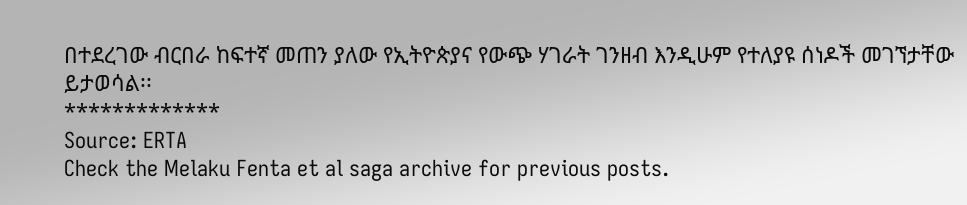በተደረገው ብርበራ ከፍተኛ መጠን ያለው የኢትዮጵያና የውጭ ሃገራት ገንዘብ እንዲሁም የተለያዩ ሰነዶች መገኘታቸው ይታወሳል፡፡
*************
Source: ERTA
Check the Melaku Fenta et al saga archive for previous posts.